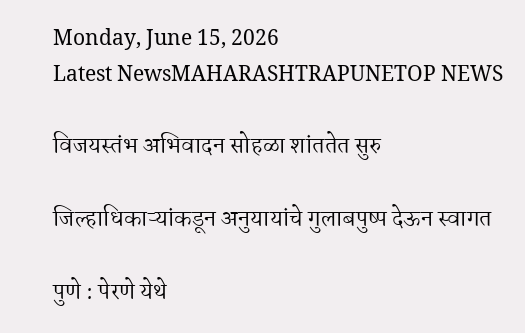Monday, June 15, 2026
Latest NewsMAHARASHTRAPUNETOP NEWS

विजयस्तंभ अभिवादन सोहळा शांततेत सुरु

जिल्हाधिकाऱ्यांकडून अनुयायांचे गुलाबपुष्प देऊन स्वागत

पुणे : पेरणे येथे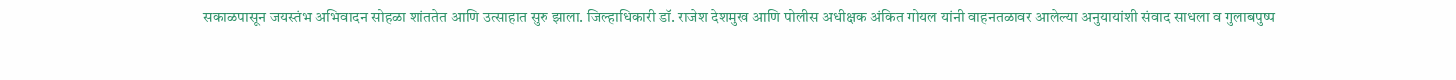सकाळपासून जयस्तंभ अभिवादन सोहळा शांततेत आणि उत्साहात सुरु झाला. जिल्हाधिकारी डॉ. राजेश देशमुख आणि पोलीस अधीक्षक अंकित गोयल यांनी वाहनतळावर आलेल्या अनुयायांशी संवाद साधला व गुलाबपुष्प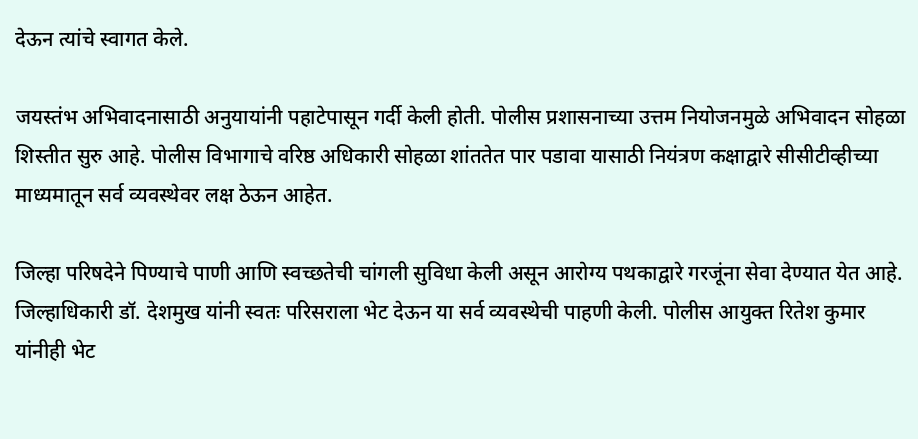देऊन त्यांचे स्वागत केले.

जयस्तंभ अभिवादनासाठी अनुयायांनी पहाटेपासून गर्दी केली होती. पोलीस प्रशासनाच्या उत्तम नियोजनमुळे अभिवादन सोहळा शिस्तीत सुरु आहे. पोलीस विभागाचे वरिष्ठ अधिकारी सोहळा शांततेत पार पडावा यासाठी नियंत्रण कक्षाद्वारे सीसीटीव्हीच्या माध्यमातून सर्व व्यवस्थेवर लक्ष ठेऊन आहेत.

जिल्हा परिषदेने पिण्याचे पाणी आणि स्वच्छतेची चांगली सुविधा केली असून आरोग्य पथकाद्वारे गरजूंना सेवा देण्यात येत आहे. जिल्हाधिकारी डॉ. देशमुख यांनी स्वतः परिसराला भेट देऊन या सर्व व्यवस्थेची पाहणी केली. पोलीस आयुक्त रितेश कुमार यांनीही भेट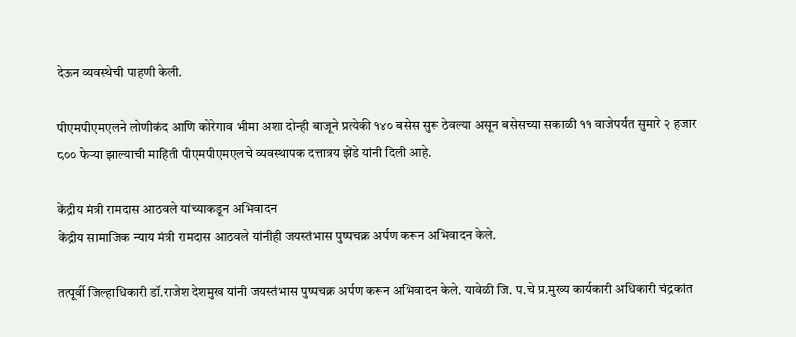देऊन व्यवस्थेची पाहणी केली.

पीएमपीएमएलने लोणीकंद आणि कोरेगाव भीमा अशा दोन्ही बाजूने प्रत्येकी १४० बसेस सुरू ठेवल्या असून बसेसच्या सकाळी ११ वाजेपर्यंत सुमारे २ हजार ८०० फेऱ्या झाल्याची माहिती पीएमपीएमएलचे व्यवस्थापक दत्तात्रय झेंडे यांनी दिली आहे.

केंद्रीय मंत्री रामदास आठवले यांच्याकडून अभिवादन
केंद्रीय सामाजिक न्याय मंत्री रामदास आठवले यांनीही जयस्तंभास पुष्पचक्र अर्पण करून अभिवादन केले.

तत्पूर्वी जिल्हाधिकारी डॉ.राजेश देशमुख यांनी जयस्तंभास पुष्पचक्र अर्पण करून अभिवादन केले. यावेळी जि. प.चे प्र.मुख्य कार्यकारी अधिकारी चंद्रकांत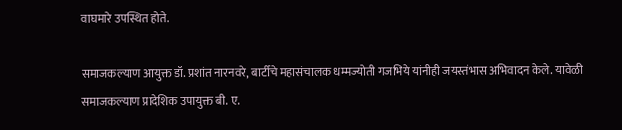वाघमारे उपस्थित होते.

समाजकल्याण आयुक्त डॉ. प्रशांत नारनवरे, बार्टीचे महासंचालक धम्मज्योती गजभिये यांनीही जयस्तंभास अभिवादन केले. यावेळी समाजकल्याण प्रादेशिक उपायुक्त बी. ए.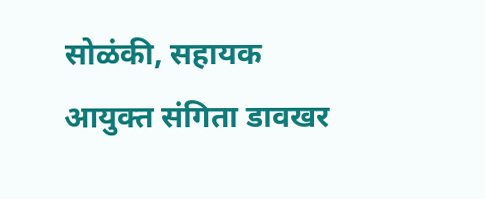सोळंकी, सहायक आयुक्त संगिता डावखर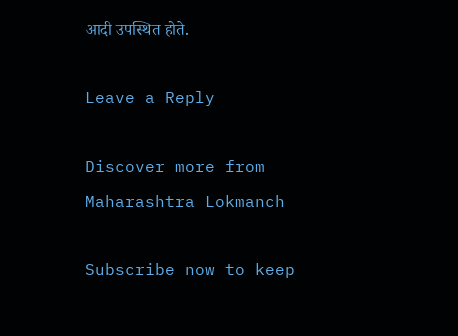आदी उपस्थित होते.

Leave a Reply

Discover more from Maharashtra Lokmanch

Subscribe now to keep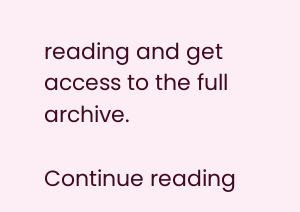reading and get access to the full archive.

Continue reading